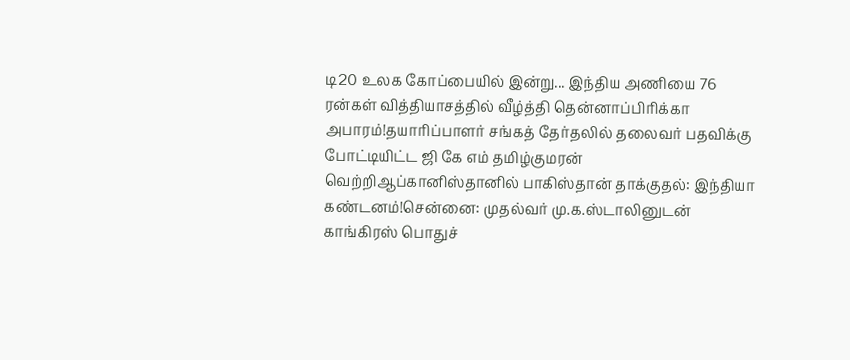டி20 உலக கோப்பையில் இன்று... இந்திய அணியை 76 ரன்கள் வித்தியாசத்தில் வீழ்த்தி தென்னாப்பிரிக்கா அபாரம்!தயாரிப்பாளர் சங்கத் தேர்தலில் தலைவர் பதவிக்கு போட்டியிட்ட ஜி கே எம் தமிழ்குமரன் வெற்றிஆப்கானிஸ்தானில் பாகிஸ்தான் தாக்குதல்: இந்தியா கண்டனம்!சென்னை: முதல்வர் மு.க.ஸ்டாலினுடன் காங்கிரஸ் பொதுச்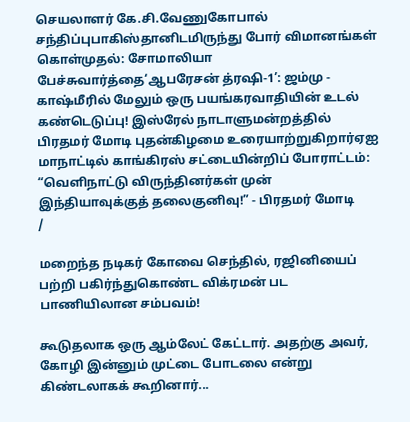செயலாளர் கே.சி.வேணுகோபால் சந்திப்புபாகிஸ்தானிடமிருந்து போர் விமானங்கள் கொள்முதல்: சோமாலியா பேச்சுவார்த்தை‘ஆபரேசன் த்ரஷி-1’: ஜம்மு - காஷ்மீரில் மேலும் ஒரு பயங்கரவாதியின் உடல் கண்டெடுப்பு! இஸ்ரேல் நாடாளுமன்றத்தில் பிரதமர் மோடி புதன்கிழமை உரையாற்றுகிறார்ஏஐ மாநாட்டில் காங்கிரஸ் சட்டையின்றிப் போராட்டம்: “வெளிநாட்டு விருந்தினர்கள் முன் இந்தியாவுக்குத் தலைகுனிவு!” - பிரதமர் மோடி
/

மறைந்த நடிகர் கோவை செந்தில், ரஜினியைப் பற்றி பகிர்ந்துகொண்ட விக்ரமன் பட பாணியிலான சம்பவம்!

கூடுதலாக ஒரு ஆம்லேட் கேட்டார். அதற்கு அவர், கோழி இன்னும் முட்டை போடலை என்று கிண்டலாகக் கூறினார்...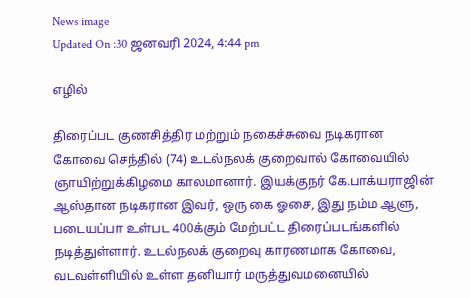News image
Updated On :30 ஜனவரி 2024, 4:44 pm

எழில்

திரைப்பட குணசித்திர மற்றும் நகைச்சுவை நடிகரான கோவை செந்தில் (74) உடல்நலக் குறைவால் கோவையில் ஞாயிற்றுக்கிழமை காலமானார். இயக்குநர் கே.பாக்யராஜின் ஆஸ்தான நடிகரான இவர், ஒரு கை ஓசை, இது நம்ம ஆளு, படையப்பா உள்பட 400க்கும் மேற்பட்ட திரைப்படங்களில் நடித்துள்ளார். உடல்நலக் குறைவு காரணமாக கோவை, வடவள்ளியில் உள்ள தனியார் மருத்துவமனையில்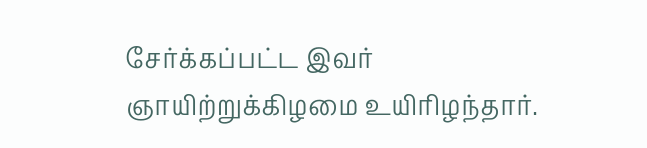சேர்க்கப்பட்ட இவர் ஞாயிற்றுக்கிழமை உயிரிழந்தார்.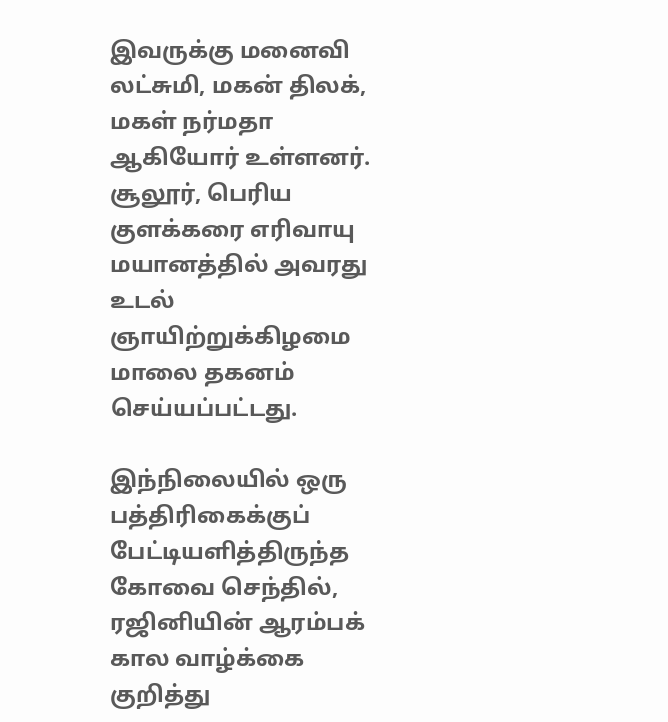இவருக்கு மனைவி லட்சுமி, மகன் திலக், மகள் நர்மதா ஆகியோர் உள்ளனர்.  சூலூர், பெரிய குளக்கரை எரிவாயு மயானத்தில் அவரது உடல் ஞாயிற்றுக்கிழமை மாலை தகனம் செய்யப்பட்டது.

இந்நிலையில் ஒரு பத்திரிகைக்குப் பேட்டியளித்திருந்த கோவை செந்தில், ரஜினியின் ஆரம்பக் கால வாழ்க்கை குறித்து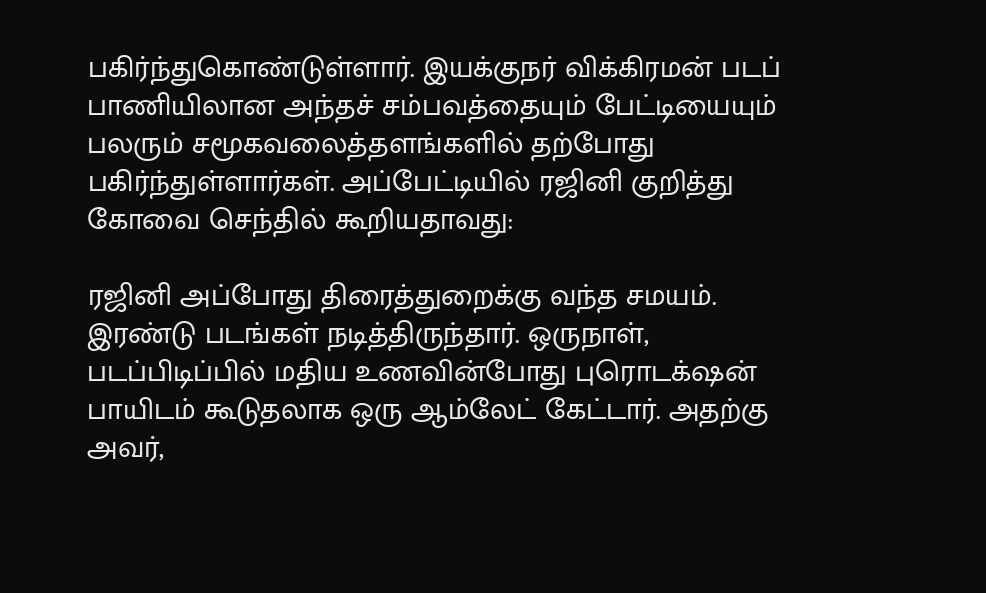பகிர்ந்துகொண்டுள்ளார். இயக்குநர் விக்கிரமன் படப் பாணியிலான அந்தச் சம்பவத்தையும் பேட்டியையும் பலரும் சமூகவலைத்தளங்களில் தற்போது பகிர்ந்துள்ளார்கள். அப்பேட்டியில் ரஜினி குறித்து கோவை செந்தில் கூறியதாவது:

ரஜினி அப்போது திரைத்துறைக்கு வந்த சமயம். இரண்டு படங்கள் நடித்திருந்தார். ஒருநாள், படப்பிடிப்பில் மதிய உணவின்போது புரொடக்‌ஷன் பாயிடம் கூடுதலாக ஒரு ஆம்லேட் கேட்டார். அதற்கு அவர்,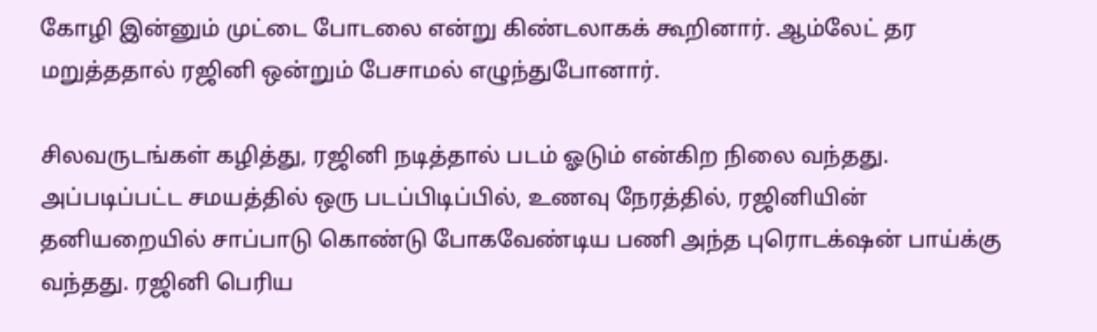கோழி இன்னும் முட்டை போடலை என்று கிண்டலாகக் கூறினார். ஆம்லேட் தர மறுத்ததால் ரஜினி ஒன்றும் பேசாமல் எழுந்துபோனார்.

சிலவருடங்கள் கழித்து, ரஜினி நடித்தால் படம் ஓடும் என்கிற நிலை வந்தது. அப்படிப்பட்ட சமயத்தில் ஒரு படப்பிடிப்பில், உணவு நேரத்தில், ரஜினியின் தனியறையில் சாப்பாடு கொண்டு போகவேண்டிய பணி அந்த புரொடக்‌ஷன் பாய்க்கு வந்தது. ரஜினி பெரிய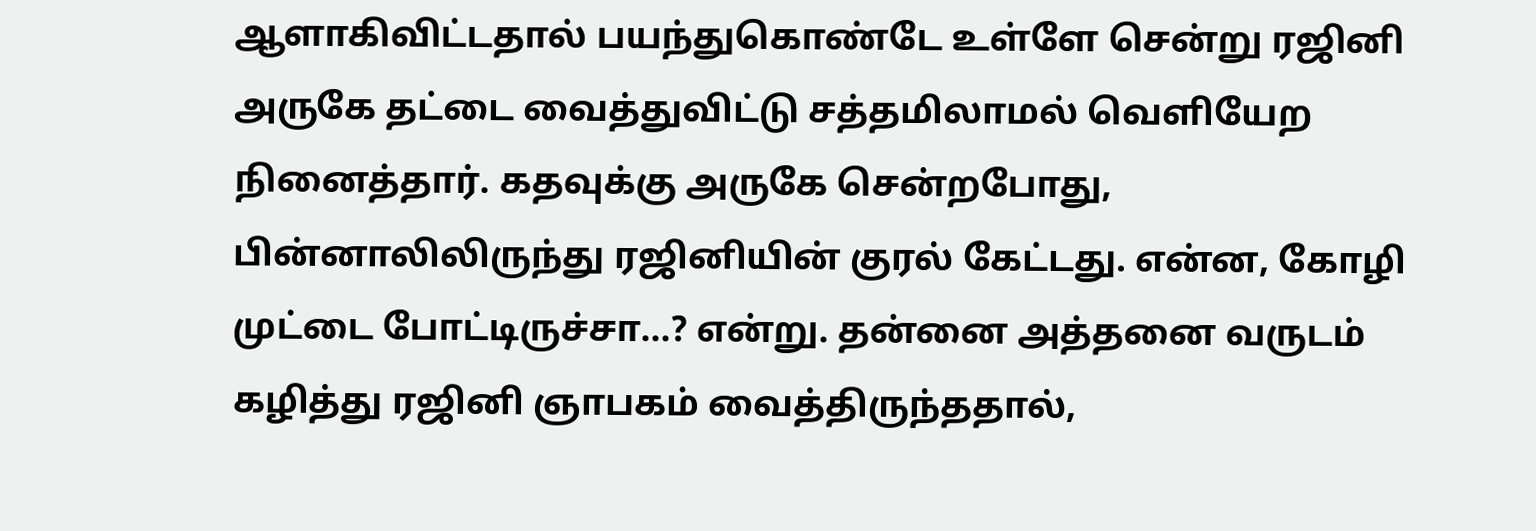ஆளாகிவிட்டதால் பயந்துகொண்டே உள்ளே சென்று ரஜினி அருகே தட்டை வைத்துவிட்டு சத்தமிலாமல் வெளியேற நினைத்தார். கதவுக்கு அருகே சென்றபோது, பின்னாலிலிருந்து ரஜினியின் குரல் கேட்டது. என்ன, கோழி முட்டை போட்டிருச்சா...? என்று. தன்னை அத்தனை வருடம் கழித்து ரஜினி ஞாபகம் வைத்திருந்ததால்,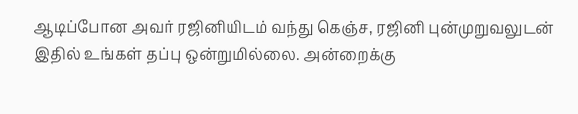ஆடிப்போன அவர் ரஜினியிடம் வந்து கெஞ்ச, ரஜினி புன்முறுவலுடன் இதில் உங்கள் தப்பு ஒன்றுமில்லை. அன்றைக்கு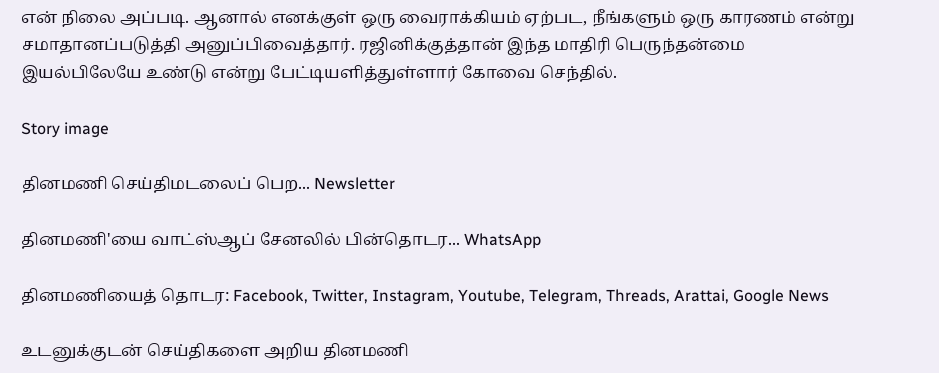என் நிலை அப்படி. ஆனால் எனக்குள் ஒரு வைராக்கியம் ஏற்பட, நீங்களும் ஒரு காரணம் என்று சமாதானப்படுத்தி அனுப்பிவைத்தார். ரஜினிக்குத்தான் இந்த மாதிரி பெருந்தன்மை இயல்பிலேயே உண்டு என்று பேட்டியளித்துள்ளார் கோவை செந்தில்.

Story image

தினமணி செய்திமடலைப் பெற... Newsletter

தினமணி'யை வாட்ஸ்ஆப் சேனலில் பின்தொடர... WhatsApp

தினமணியைத் தொடர: Facebook, Twitter, Instagram, Youtube, Telegram, Threads, Arattai, Google News

உடனுக்குடன் செய்திகளை அறிய தினமணி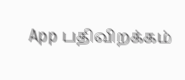App பதிவிறக்கம்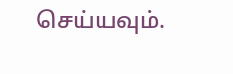செய்யவும்.